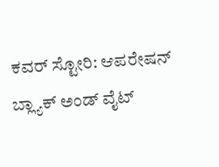ಕವರ್ ಸ್ಟೋರಿ: ಆಪರೇಷನ್ ಬ್ಲ್ಯಾಕ್ ಅಂಡ್ ವೈಟ್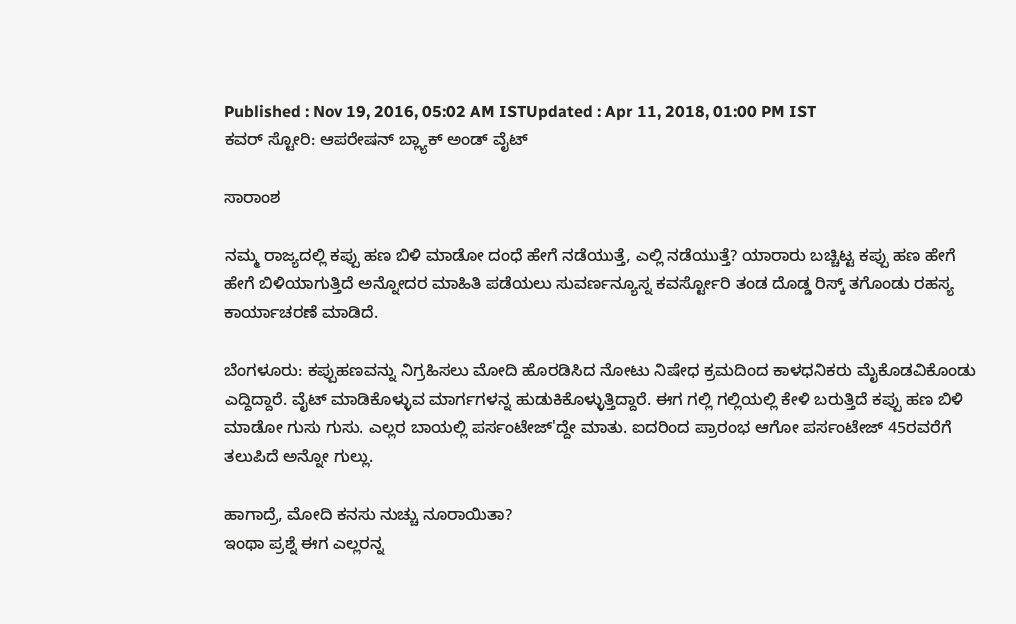Published : Nov 19, 2016, 05:02 AM ISTUpdated : Apr 11, 2018, 01:00 PM IST
ಕವರ್ ಸ್ಟೋರಿ: ಆಪರೇಷನ್ ಬ್ಲ್ಯಾಕ್ ಅಂಡ್ ವೈಟ್

ಸಾರಾಂಶ

ನಮ್ಮ ರಾಜ್ಯದಲ್ಲಿ ಕಪ್ಪು ಹಣ ಬಿಳಿ ಮಾಡೋ ದಂಧೆ ಹೇಗೆ ನಡೆಯುತ್ತೆ, ಎಲ್ಲಿ ನಡೆಯುತ್ತೆ? ಯಾರಾರು ಬಚ್ಚಿಟ್ಟ ಕಪ್ಪು ಹಣ ಹೇಗೆ ಹೇಗೆ ಬಿಳಿಯಾಗುತ್ತಿದೆ ಅನ್ನೋದರ ಮಾಹಿತಿ ಪಡೆಯಲು ಸುವರ್ಣನ್ಯೂಸ್ನ ಕವರ್ಸ್ಟೋರಿ ತಂಡ ದೊಡ್ಡ ರಿಸ್ಕ್ ತಗೊಂಡು ರಹಸ್ಯ ಕಾರ್ಯಾಚರಣೆ ಮಾಡಿದೆ.

ಬೆಂಗಳೂರು: ಕಪ್ಪುಹಣವನ್ನು ನಿಗ್ರಹಿಸಲು ಮೋದಿ ಹೊರಡಿಸಿದ ನೋಟು ನಿಷೇಧ ಕ್ರಮದಿಂದ ಕಾಳಧನಿಕರು ಮೈಕೊಡವಿಕೊಂಡು ಎದ್ದಿದ್ದಾರೆ. ವೈಟ್ ಮಾಡಿಕೊಳ್ಳುವ ಮಾರ್ಗಗಳನ್ನ ಹುಡುಕಿಕೊಳ್ಳುತ್ತಿದ್ದಾರೆ. ಈಗ ಗಲ್ಲಿ ಗಲ್ಲಿಯಲ್ಲಿ ಕೇಳಿ ಬರುತ್ತಿದೆ ಕಪ್ಪು ಹಣ ಬಿಳಿ ಮಾಡೋ ಗುಸು ಗುಸು. ಎಲ್ಲರ ಬಾಯಲ್ಲಿ ಪರ್ಸಂಟೇಜ್'ದ್ದೇ ಮಾತು. ಐದರಿಂದ ಪ್ರಾರಂಭ ಆಗೋ ಪರ್ಸಂಟೇಜ್ 45ರವರೆಗೆ ತಲುಪಿದೆ ಅನ್ನೋ ಗುಲ್ಲು.

ಹಾಗಾದ್ರೆ, ಮೋದಿ ಕನಸು ನುಚ್ಚು ನೂರಾಯಿತಾ?
ಇಂಥಾ ಪ್ರಶ್ನೆ ಈಗ ಎಲ್ಲರನ್ನ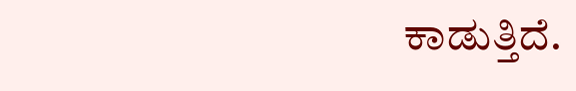ಕಾಡುತ್ತಿದೆ.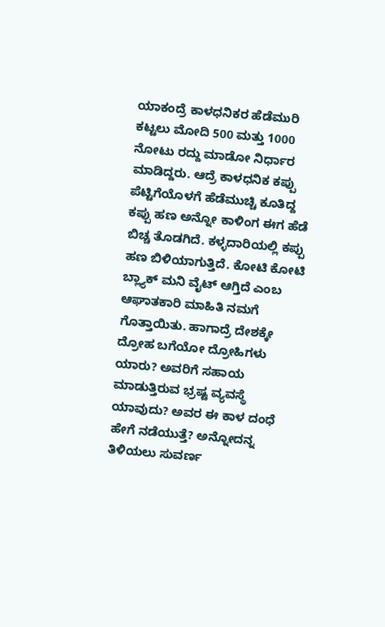ಯಾಕಂದ್ರೆ ಕಾಳಧನಿಕರ ಹೆಡೆಮುರಿ ಕಟ್ಟಲು ಮೋದಿ 500 ಮತ್ತು 1000 ನೋಟು ರದ್ದು ಮಾಡೋ ನಿರ್ಧಾರ ಮಾಡಿದ್ದರು. ಆದ್ರೆ ಕಾಳಧನಿಕ ಕಪ್ಪು ಪೆಟ್ಟಿಗೆಯೊಳಗೆ ಹೆಡೆಮುಚ್ಚಿ ಕೂತಿದ್ದ ಕಪ್ಪು ಹಣ ಅನ್ನೋ ಕಾಳಿಂಗ ಈಗ ಹೆಡೆ ಬಿಚ್ಚ ತೊಡಗಿದೆ. ಕಳ್ಳದಾರಿಯಲ್ಲಿ ಕಪ್ಪು ಹಣ ಬಿಳಿಯಾಗುತ್ತಿದೆ. ಕೋಟಿ ಕೋಟಿ ಬ್ಲ್ಯಾಕ್ ಮನಿ ವೈಟ್ ಆಗ್ತಿದೆ ಎಂಬ ಆಘಾತಕಾರಿ ಮಾಹಿತಿ ನಮಗೆ ಗೊತ್ತಾಯಿತು. ಹಾಗಾದ್ರೆ ದೇಶಕ್ಕೇ ದ್ರೋಹ ಬಗೆಯೋ ದ್ರೋಹಿಗಳು ಯಾರು? ಅವರಿಗೆ ಸಹಾಯ ಮಾಡುತ್ತಿರುವ ಭ್ರಷ್ಟ ವ್ಯವಸ್ಥೆ ಯಾವುದು? ಅವರ ಈ ಕಾಳ ದಂಧೆ ಹೇಗೆ ನಡೆಯುತ್ತೆ? ಅನ್ನೋದನ್ನ ತಿಳಿಯಲು ಸುವರ್ಣ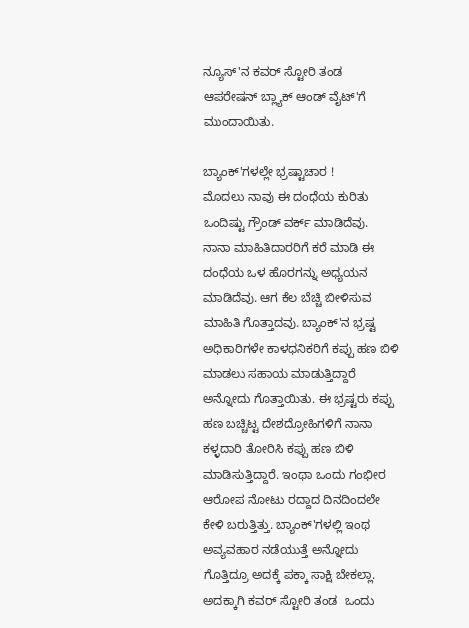ನ್ಯೂಸ್'ನ ಕವರ್ ಸ್ಟೋರಿ ತಂಡ ಆಪರೇಷನ್ ಬ್ಲ್ಯಾಕ್ ಆಂಡ್ ವೈಟ್'ಗೆ ಮುಂದಾಯಿತು.

ಬ್ಯಾಂಕ್'ಗಳಲ್ಲೇ ಭ್ರಷ್ಟಾಚಾರ !
ಮೊದಲು ನಾವು ಈ ದಂಧೆಯ ಕುರಿತು ಒಂದಿಷ್ಟು ಗ್ರೌಂಡ್ ವರ್ಕ್ ಮಾಡಿದೆವು. ನಾನಾ ಮಾಹಿತಿದಾರರಿಗೆ ಕರೆ ಮಾಡಿ ಈ ದಂಧೆಯ ಒಳ ಹೊರಗನ್ನು ಅಧ್ಯಯನ ಮಾಡಿದೆವು. ಆಗ ಕೆಲ ಬೆಚ್ಚಿ ಬೀಳಿಸುವ ಮಾಹಿತಿ ಗೊತ್ತಾದವು. ಬ್ಯಾಂಕ್'ನ ಭ್ರಷ್ಟ ಅಧಿಕಾರಿಗಳೇ ಕಾಳಧನಿಕರಿಗೆ ಕಪ್ಪು ಹಣ ಬಿಳಿ ಮಾಡಲು ಸಹಾಯ ಮಾಡುತ್ತಿದ್ದಾರೆ ಅನ್ನೋದು ಗೊತ್ತಾಯಿತು. ಈ ಭ್ರಷ್ಟರು ಕಪ್ಪು ಹಣ ಬಚ್ಚಿಟ್ಟ ದೇಶದ್ರೋಹಿಗಳಿಗೆ ನಾನಾ ಕಳ್ಳದಾರಿ ತೋರಿಸಿ ಕಪ್ಪು ಹಣ ಬಿಳಿ ಮಾಡಿಸುತ್ತಿದ್ದಾರೆ. ಇಂಥಾ ಒಂದು ಗಂಭೀರ ಆರೋಪ ನೋಟು ರದ್ದಾದ ದಿನದಿಂದಲೇ ಕೇಳಿ ಬರುತ್ತಿತ್ತು. ಬ್ಯಾಂಕ್'ಗಳಲ್ಲಿ ಇಂಥ ಅವ್ಯವಹಾರ ನಡೆಯುತ್ತೆ ಅನ್ನೋದು ಗೊತ್ತಿದ್ರೂ ಅದಕ್ಕೆ ಪಕ್ಕಾ ಸಾಕ್ಷಿ ಬೇಕಲ್ಲಾ. ಅದಕ್ಕಾಗಿ ಕವರ್ ಸ್ಟೋರಿ ತಂಡ  ಒಂದು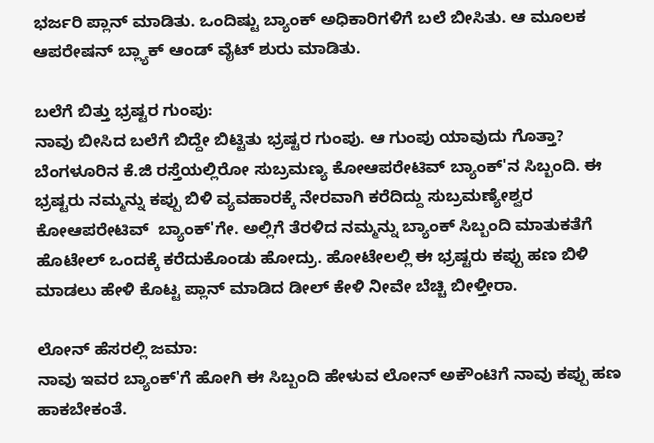ಭರ್ಜರಿ ಪ್ಲಾನ್ ಮಾಡಿತು. ಒಂದಿಷ್ಟು ಬ್ಯಾಂಕ್ ಅಧಿಕಾರಿಗಳಿಗೆ ಬಲೆ ಬೀಸಿತು. ಆ ಮೂಲಕ ಆಪರೇಷನ್ ಬ್ಲ್ಯಾಕ್ ಆಂಡ್ ವೈಟ್ ಶುರು ಮಾಡಿತು.

ಬಲೆಗೆ ಬಿತ್ತು ಭ್ರಷ್ಟರ ಗುಂಪು:
ನಾವು ಬೀಸಿದ ಬಲೆಗೆ ಬಿದ್ದೇ ಬಿಟ್ಟಿತು ಭ್ರಷ್ಟರ ಗುಂಪು. ಆ ಗುಂಪು ಯಾವುದು ಗೊತ್ತಾ? ಬೆಂಗಳೂರಿನ ಕೆ.ಜಿ ರಸ್ತೆಯಲ್ಲಿರೋ ಸುಬ್ರಮಣ್ಯ ಕೋಆಪರೇಟಿವ್ ಬ್ಯಾಂಕ್'ನ ಸಿಬ್ಬಂದಿ. ಈ ಭ್ರಷ್ಟರು ನಮ್ಮನ್ನು ಕಪ್ಪು ಬಿಳಿ ವ್ಯವಹಾರಕ್ಕೆ ನೇರವಾಗಿ ಕರೆದಿದ್ದು ಸುಬ್ರಮಣ್ಯೇಶ್ವರ ಕೋಆಪರೇಟಿವ್  ಬ್ಯಾಂಕ್'ಗೇ. ಅಲ್ಲಿಗೆ ತೆರಳಿದ ನಮ್ಮನ್ನು ಬ್ಯಾಂಕ್ ಸಿಬ್ಬಂದಿ ಮಾತುಕತೆಗೆ ಹೊಟೇಲ್ ಒಂದಕ್ಕೆ ಕರೆದುಕೊಂಡು ಹೋದ್ರು. ಹೋಟೇಲಲ್ಲಿ ಈ ಭ್ರಷ್ಟರು ಕಪ್ಪು ಹಣ ಬಿಳಿ ಮಾಡಲು ಹೇಳಿ ಕೊಟ್ಟ ಪ್ಲಾನ್ ಮಾಡಿದ ಡೀಲ್ ಕೇಳಿ ನೀವೇ ಬೆಚ್ಚಿ ಬೀಳ್ತೀರಾ.

ಲೋನ್ ಹೆಸರಲ್ಲಿ ಜಮಾ:
ನಾವು ಇವರ ಬ್ಯಾಂಕ್'ಗೆ ಹೋಗಿ ಈ ಸಿಬ್ಬಂದಿ ಹೇಳುವ ಲೋನ್ ಅಕೌಂಟಿಗೆ ನಾವು ಕಪ್ಪು ಹಣ ಹಾಕಬೇಕಂತೆ.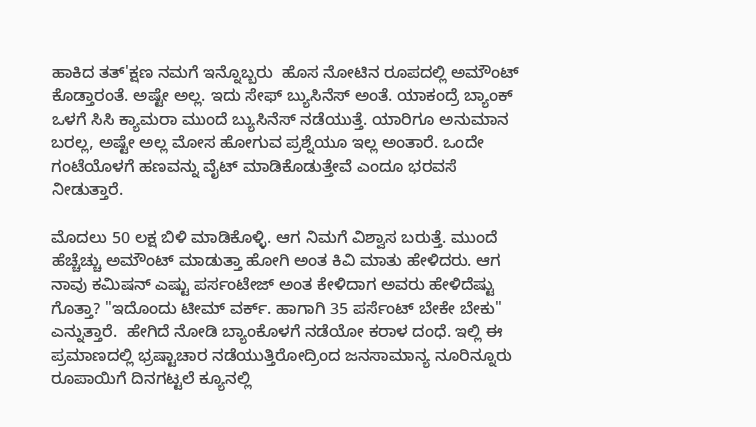ಹಾಕಿದ ತತ್'ಕ್ಷಣ ನಮಗೆ ಇನ್ನೊಬ್ಬರು  ಹೊಸ ನೋಟಿನ ರೂಪದಲ್ಲಿ ಅಮೌಂಟ್ ಕೊಡ್ತಾರಂತೆ. ಅಷ್ಟೇ ಅಲ್ಲ. ಇದು ಸೇಫ್ ಬ್ಯುಸಿನೆಸ್ ಅಂತೆ. ಯಾಕಂದ್ರೆ ಬ್ಯಾಂಕ್ ಒಳಗೆ ಸಿಸಿ ಕ್ಯಾಮರಾ ಮುಂದೆ ಬ್ಯುಸಿನೆಸ್ ನಡೆಯುತ್ತೆ. ಯಾರಿಗೂ ಅನುಮಾನ ಬರಲ್ಲ, ಅಷ್ಟೇ ಅಲ್ಲ ಮೋಸ ಹೋಗುವ ಪ್ರಶ್ನೆಯೂ ಇಲ್ಲ ಅಂತಾರೆ. ಒಂದೇ ಗಂಟೆಯೊಳಗೆ ಹಣವನ್ನು ವೈಟ್ ಮಾಡಿಕೊಡುತ್ತೇವೆ ಎಂದೂ ಭರವಸೆ ನೀಡುತ್ತಾರೆ.

ಮೊದಲು 50 ಲಕ್ಷ ಬಿಳಿ ಮಾಡಿಕೊಳ್ಳಿ. ಆಗ ನಿಮಗೆ ವಿಶ್ವಾಸ ಬರುತ್ತೆ. ಮುಂದೆ ಹೆಚ್ಚೆಚ್ಚು ಅಮೌಂಟ್ ಮಾಡುತ್ತಾ ಹೋಗಿ ಅಂತ ಕಿವಿ ಮಾತು ಹೇಳಿದರು. ಆಗ ನಾವು ಕಮಿಷನ್ ಎಷ್ಟು ಪರ್ಸಂಟೇಜ್ ಅಂತ ಕೇಳಿದಾಗ ಅವರು ಹೇಳಿದೆಷ್ಟು ಗೊತ್ತಾ? "ಇದೊಂದು ಟೀಮ್ ವರ್ಕ್. ಹಾಗಾಗಿ 35 ಪರ್ಸೆಂಟ್ ಬೇಕೇ ಬೇಕು" ಎನ್ನುತ್ತಾರೆ.  ಹೇಗಿದೆ ನೋಡಿ ಬ್ಯಾಂಕೊಳಗೆ ನಡೆಯೋ ಕರಾಳ ದಂಧೆ. ಇಲ್ಲಿ ಈ ಪ್ರಮಾಣದಲ್ಲಿ ಭ್ರಷ್ಟಾಚಾರ ನಡೆಯುತ್ತಿರೋದ್ರಿಂದ ಜನಸಾಮಾನ್ಯ ನೂರಿನ್ನೂರು ರೂಪಾಯಿಗೆ ದಿನಗಟ್ಟಲೆ ಕ್ಯೂನಲ್ಲಿ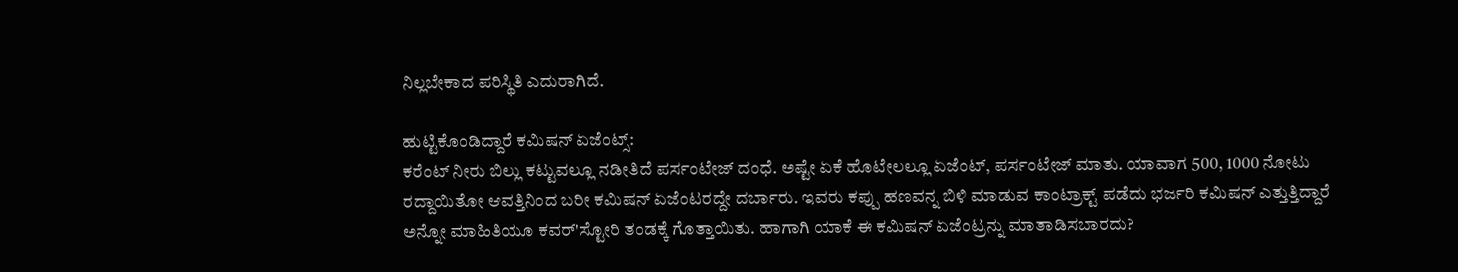ನಿಲ್ಲಬೇಕಾದ ಪರಿಸ್ಥಿತಿ ಎದುರಾಗಿದೆ.

ಹುಟ್ಟಿಕೊಂಡಿದ್ದಾರೆ ಕಮಿಷನ್ ಏಜೆಂಟ್ಸ್:
ಕರೆಂಟ್ ನೀರು ಬಿಲ್ಲು ಕಟ್ಟುವಲ್ಲೂ ನಡೀತಿದೆ ಪರ್ಸಂಟೇಜ್ ದಂಧೆ. ಅಷ್ಟೇ ಏಕೆ ಹೊಟೇಲಲ್ಲೂ ಏಜೆಂಟ್, ಪರ್ಸಂಟೇಜ್ ಮಾತು. ಯಾವಾಗ 500, 1000 ನೋಟು ರದ್ದಾಯಿತೋ ಆವತ್ತಿನಿಂದ ಬರೀ ಕಮಿಷನ್ ಏಜೆಂಟರದ್ದೇ ದರ್ಬಾರು. ಇವರು ಕಪ್ಪು ಹಣವನ್ನ ಬಿಳಿ ಮಾಡುವ ಕಾಂಟ್ರಾಕ್ಟ್ ಪಡೆದು ಭರ್ಜರಿ ಕಮಿಷನ್ ಎತ್ತುತ್ತಿದ್ದಾರೆ ಅನ್ನೋ ಮಾಹಿತಿಯೂ ಕವರ್'ಸ್ಟೋರಿ ತಂಡಕ್ಕೆ ಗೊತ್ತಾಯಿತು. ಹಾಗಾಗಿ ಯಾಕೆ ಈ ಕಮಿಷನ್ ಏಜೆಂಟ್ರನ್ನು ಮಾತಾಡಿಸಬಾರದು?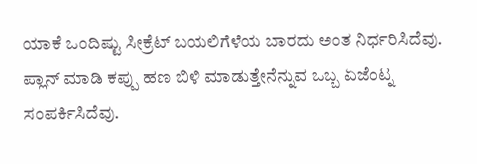ಯಾಕೆ ಒಂದಿಷ್ಟು ಸೀಕ್ರೆಟ್ ಬಯಲಿಗೆಳೆಯ ಬಾರದು ಅಂತ ನಿರ್ಧರಿಸಿದೆವು. ಪ್ಲಾನ್ ಮಾಡಿ ಕಪ್ಪು ಹಣ ಬಿಳಿ ಮಾಡುತ್ತೇನೆನ್ನುವ ಒಬ್ಬ ಏಜೆಂಟ್ನ ಸಂಪರ್ಕಿಸಿದೆವು.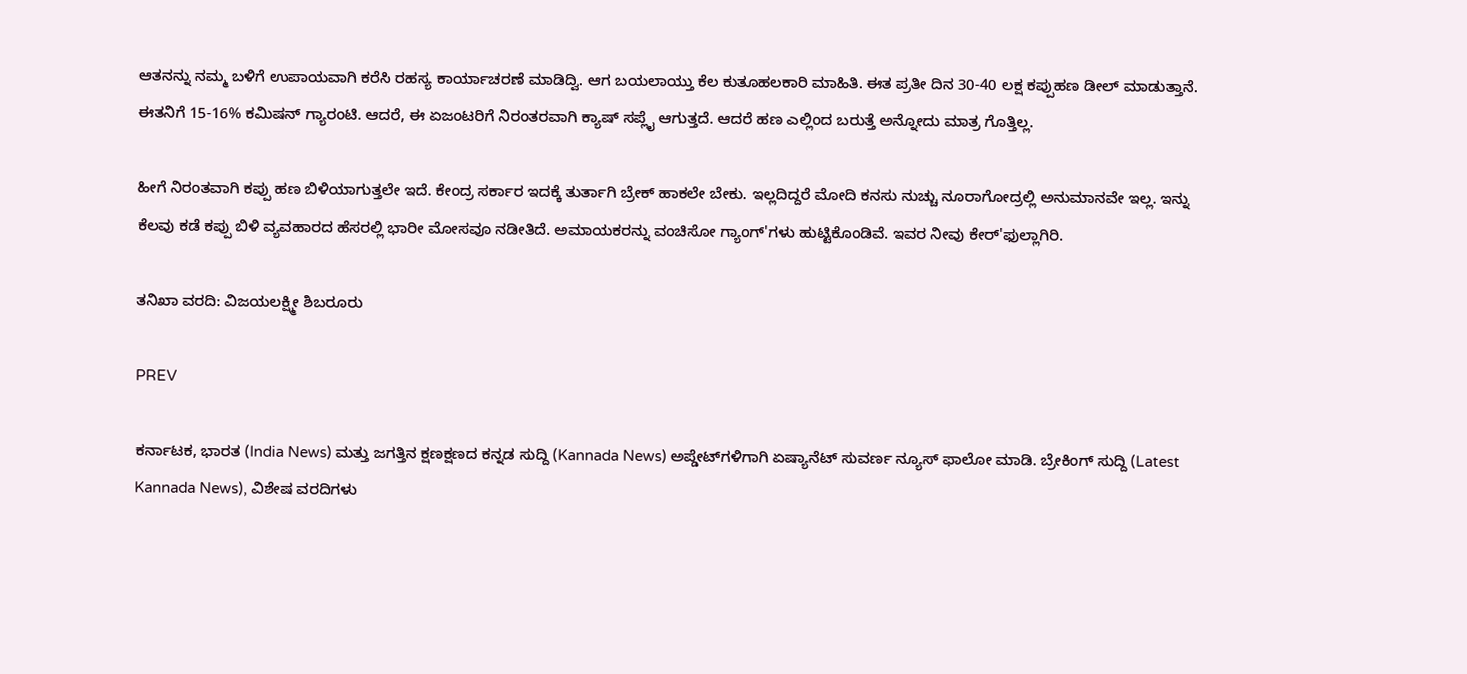ಆತನನ್ನು ನಮ್ಮ ಬಳಿಗೆ ಉಪಾಯವಾಗಿ ಕರೆಸಿ ರಹಸ್ಯ ಕಾರ್ಯಾಚರಣೆ ಮಾಡಿದ್ವಿ. ಆಗ ಬಯಲಾಯ್ತು ಕೆಲ ಕುತೂಹಲಕಾರಿ ಮಾಹಿತಿ. ಈತ ಪ್ರತೀ ದಿನ 30-40 ಲಕ್ಷ ಕಪ್ಪುಹಣ ಡೀಲ್ ಮಾಡುತ್ತಾನೆ. ಈತನಿಗೆ 15-16% ಕಮಿಷನ್ ಗ್ಯಾರಂಟಿ. ಆದರೆ, ಈ ಏಜಂಟರಿಗೆ ನಿರಂತರವಾಗಿ ಕ್ಯಾಷ್ ಸಪ್ಲೈ ಆಗುತ್ತದೆ. ಆದರೆ ಹಣ ಎಲ್ಲಿಂದ ಬರುತ್ತೆ ಅನ್ನೋದು ಮಾತ್ರ ಗೊತ್ತಿಲ್ಲ.

ಹೀಗೆ ನಿರಂತವಾಗಿ ಕಪ್ಪು ಹಣ ಬಿಳಿಯಾಗುತ್ತಲೇ ಇದೆ. ಕೇಂದ್ರ ಸರ್ಕಾರ ಇದಕ್ಕೆ ತುರ್ತಾಗಿ ಬ್ರೇಕ್ ಹಾಕಲೇ ಬೇಕು. ಇಲ್ಲದಿದ್ದರೆ ಮೋದಿ ಕನಸು ನುಚ್ಚು ನೂರಾಗೋದ್ರಲ್ಲಿ ಅನುಮಾನವೇ ಇಲ್ಲ. ಇನ್ನು ಕೆಲವು ಕಡೆ ಕಪ್ಪು ಬಿಳಿ ವ್ಯವಹಾರದ ಹೆಸರಲ್ಲಿ ಭಾರೀ ಮೋಸವೂ ನಡೀತಿದೆ. ಅಮಾಯಕರನ್ನು ವಂಚಿಸೋ ಗ್ಯಾಂಗ್'ಗಳು ಹುಟ್ಟಿಕೊಂಡಿವೆ. ಇವರ ನೀವು ಕೇರ್'ಫುಲ್ಲಾಗಿರಿ.

ತನಿಖಾ ವರದಿ: ವಿಜಯಲಕ್ಷ್ಮೀ ಶಿಬರೂರು

PREV

ಕರ್ನಾಟಕ, ಭಾರತ (India News) ಮತ್ತು ಜಗತ್ತಿನ ಕ್ಷಣಕ್ಷಣದ ಕನ್ನಡ ಸುದ್ದಿ (Kannada News) ಅಪ್ಡೇಟ್‌ಗಳಿಗಾಗಿ ಏಷ್ಯಾನೆಟ್ ಸುವರ್ಣ ನ್ಯೂಸ್‌ ಫಾಲೋ ಮಾಡಿ. ಬ್ರೇಕಿಂಗ್ ಸುದ್ದಿ (Latest Kannada News), ವಿಶೇಷ ವರದಿಗಳು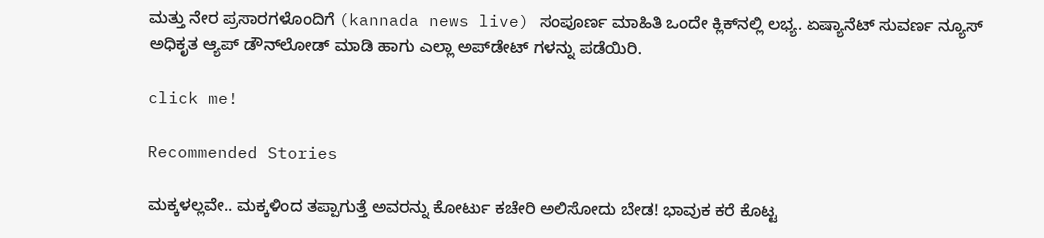ಮತ್ತು ನೇರ ಪ್ರಸಾರಗಳೊಂದಿಗೆ (kannada news live) ಸಂಪೂರ್ಣ ಮಾಹಿತಿ ಒಂದೇ ಕ್ಲಿಕ್‌ನಲ್ಲಿ ಲಭ್ಯ. ಏಷ್ಯಾನೆಟ್ ಸುವರ್ಣ ನ್ಯೂಸ್ ಅಧಿಕೃತ ಆ್ಯಪ್ ಡೌನ್‌ಲೋಡ್ ಮಾಡಿ ಹಾಗು ಎಲ್ಲಾ ಅಪ್‌ಡೇಟ್ ಗಳನ್ನು ಪಡೆಯಿರಿ.

click me!

Recommended Stories

ಮಕ್ಕಳಲ್ಲವೇ.. ಮಕ್ಕಳಿಂದ ತಪ್ಪಾಗುತ್ತೆ ಅವರನ್ನು ಕೋರ್ಟು ಕಚೇರಿ ಅಲಿಸೋದು ಬೇಡ! ಭಾವುಕ ಕರೆ ಕೊಟ್ಟ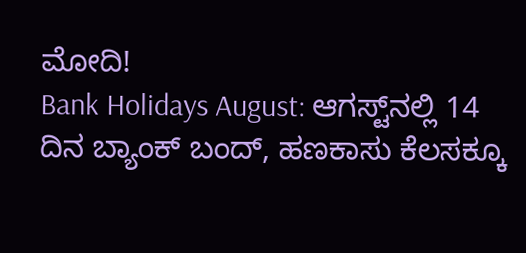ಮೋದಿ!
Bank Holidays August: ಆಗಸ್ಟ್‌ನಲ್ಲಿ 14 ದಿನ ಬ್ಯಾಂಕ್‌ ಬಂದ್‌, ಹಣಕಾಸು ಕೆಲಸಕ್ಕೂ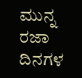ಮುನ್ನ ರಜಾ ದಿನಗಳ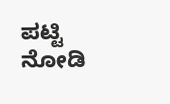ಪಟ್ಟಿ ನೋಡಿ